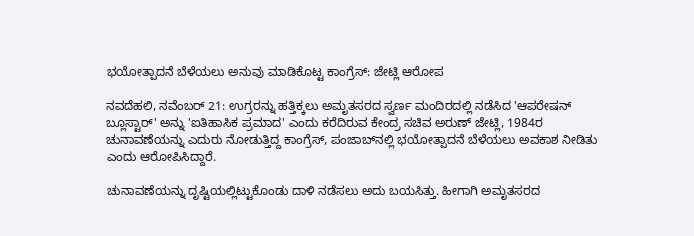ಭಯೋತ್ಪಾದನೆ ಬೆಳೆಯಲು ಅನುವು ಮಾಡಿಕೊಟ್ಟ ಕಾಂಗ್ರೆಸ್: ಜೇಟ್ಲಿ ಆರೋಪ

ನವದೆಹಲಿ, ನವೆಂಬರ್ 21: ಉಗ್ರರನ್ನು ಹತ್ತಿಕ್ಕಲು ಅಮೃತಸರದ ಸ್ವರ್ಣ ಮಂದಿರದಲ್ಲಿ ನಡೆಸಿದ 'ಆಪರೇಷನ್ ಬ್ಲೂಸ್ಟಾರ್' ಅನ್ನು 'ಐತಿಹಾಸಿಕ ಪ್ರಮಾದ' ಎಂದು ಕರೆದಿರುವ ಕೇಂದ್ರ ಸಚಿವ ಅರುಣ್ ಜೇಟ್ಲಿ, 1984ರ ಚುನಾವಣೆಯನ್ನು ಎದುರು ನೋಡುತ್ತಿದ್ದ ಕಾಂಗ್ರೆಸ್, ಪಂಜಾಬ್‌ನಲ್ಲಿ ಭಯೋತ್ಪಾದನೆ ಬೆಳೆಯಲು ಅವಕಾಶ ನೀಡಿತು ಎಂದು ಆರೋಪಿಸಿದ್ದಾರೆ.

ಚುನಾವಣೆಯನ್ನು ದೃಷ್ಟಿಯಲ್ಲಿಟ್ಟುಕೊಂಡು ದಾಳಿ ನಡೆಸಲು ಅದು ಬಯಸಿತ್ತು. ಹೀಗಾಗಿ ಅಮೃತಸರದ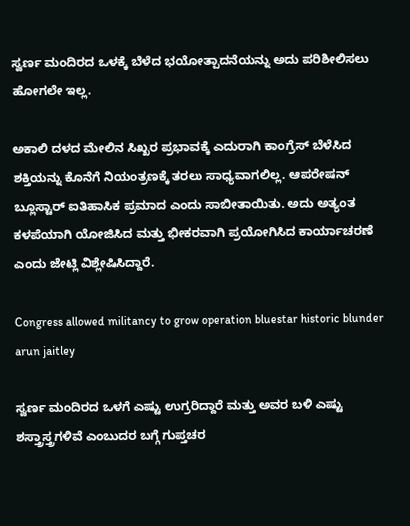ಸ್ವರ್ಣ ಮಂದಿರದ ಒಳಕ್ಕೆ ಬೆಳೆದ ಭಯೋತ್ಪಾದನೆಯನ್ನು ಅದು ಪರಿಶೀಲಿಸಲು ಹೋಗಲೇ ಇಲ್ಲ.

ಅಕಾಲಿ ದಳದ ಮೇಲಿನ ಸಿಖ್ಖರ ಪ್ರಭಾವಕ್ಕೆ ಎದುರಾಗಿ ಕಾಂಗ್ರೆಸ್ ಬೆಳೆಸಿದ ಶಕ್ತಿಯನ್ನು ಕೊನೆಗೆ ನಿಯಂತ್ರಣಕ್ಕೆ ತರಲು ಸಾಧ್ಯವಾಗಲಿಲ್ಲ. ಆಪರೇಷನ್ ಬ್ಲೂಸ್ಟಾರ್ ಐತಿಹಾಸಿಕ ಪ್ರಮಾದ ಎಂದು ಸಾಬೀತಾಯಿತು. ಅದು ಅತ್ಯಂತ ಕಳಪೆಯಾಗಿ ಯೋಜಿಸಿದ ಮತ್ತು ಭೀಕರವಾಗಿ ಪ್ರಯೋಗಿಸಿದ ಕಾರ್ಯಾಚರಣೆ ಎಂದು ಜೇಟ್ಲಿ ವಿಶ್ಲೇಷಿಸಿದ್ದಾರೆ.

Congress allowed militancy to grow operation bluestar historic blunder arun jaitley

ಸ್ವರ್ಣ ಮಂದಿರದ ಒಳಗೆ ಎಷ್ಟು ಉಗ್ರರಿದ್ದಾರೆ ಮತ್ತು ಅವರ ಬಳಿ ಎಷ್ಟು ಶಸ್ತ್ರಾಸ್ತ್ರಗಳಿವೆ ಎಂಬುದರ ಬಗ್ಗೆ ಗುಪ್ತಚರ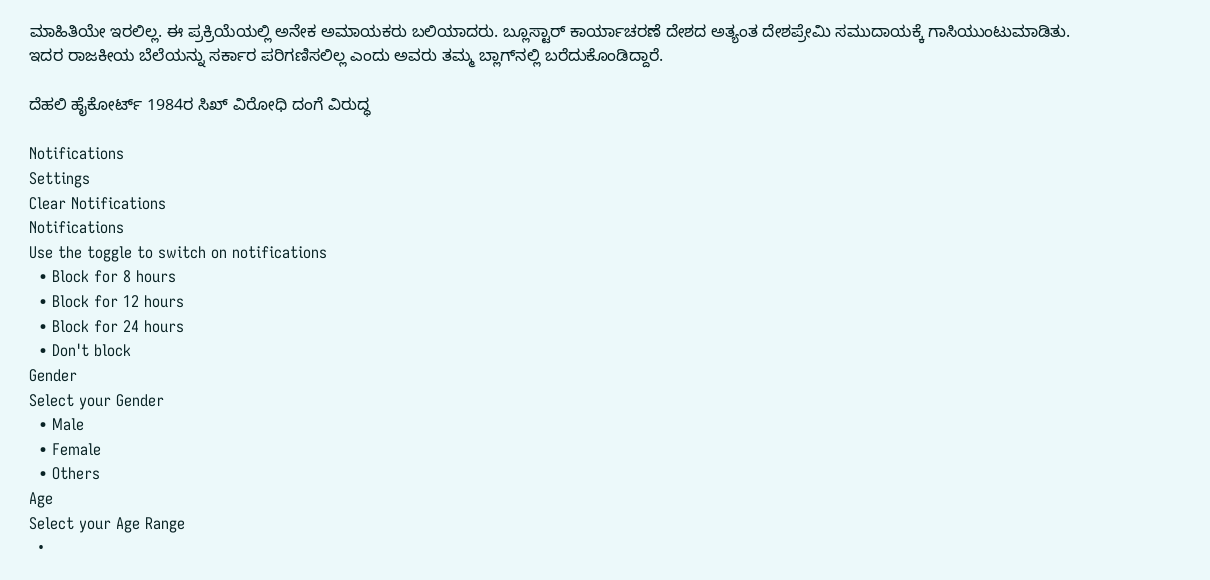ಮಾಹಿತಿಯೇ ಇರಲಿಲ್ಲ. ಈ ಪ್ರಕ್ರಿಯೆಯಲ್ಲಿ ಅನೇಕ ಅಮಾಯಕರು ಬಲಿಯಾದರು. ಬ್ಲೂಸ್ಟಾರ್ ಕಾರ್ಯಾಚರಣೆ ದೇಶದ ಅತ್ಯಂತ ದೇಶಪ್ರೇಮಿ ಸಮುದಾಯಕ್ಕೆ ಗಾಸಿಯುಂಟುಮಾಡಿತು. ಇದರ ರಾಜಕೀಯ ಬೆಲೆಯನ್ನು ಸರ್ಕಾರ ಪರಿಗಣಿಸಲಿಲ್ಲ ಎಂದು ಅವರು ತಮ್ಮ ಬ್ಲಾಗ್‌ನಲ್ಲಿ ಬರೆದುಕೊಂಡಿದ್ದಾರೆ.

ದೆಹಲಿ ಹೈಕೋರ್ಟ್ 1984ರ ಸಿಖ್ ವಿರೋಧಿ ದಂಗೆ ವಿರುದ್ಧ

Notifications
Settings
Clear Notifications
Notifications
Use the toggle to switch on notifications
  • Block for 8 hours
  • Block for 12 hours
  • Block for 24 hours
  • Don't block
Gender
Select your Gender
  • Male
  • Female
  • Others
Age
Select your Age Range
  •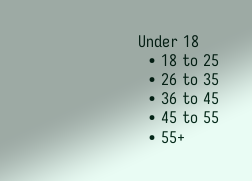Under 18
  • 18 to 25
  • 26 to 35
  • 36 to 45
  • 45 to 55
  • 55+